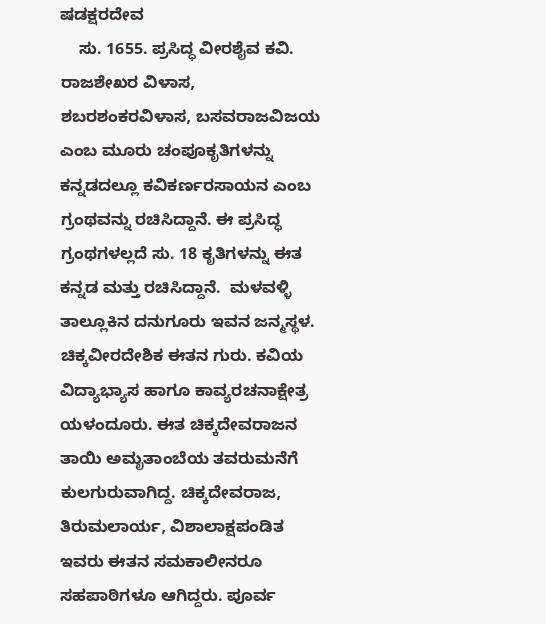ಷಡಕ್ಷರದೇವ
    ಸು. 1655. ಪ್ರಸಿದ್ಧ ವೀರಶೈವ ಕವಿ. ರಾಜಶೇಖರ ವಿಳಾಸ, ಶಬರಶಂಕರವಿಳಾಸ, ಬಸವರಾಜವಿಜಯ ಎಂಬ ಮೂರು ಚಂಪೂಕೃತಿಗಳನ್ನು ಕನ್ನಡದಲ್ಲೂ ಕವಿಕರ್ಣರಸಾಯನ ಎಂಬ ಗ್ರಂಥವನ್ನು ರಚಿಸಿದ್ದಾನೆ. ಈ ಪ್ರಸಿದ್ಧ ಗ್ರಂಥಗಳಲ್ಲದೆ ಸು. 18 ಕೃತಿಗಳನ್ನು ಈತ ಕನ್ನಡ ಮತ್ತು ರಚಿಸಿದ್ದಾನೆ.  ಮಳವಳ್ಳಿ ತಾಲ್ಲೂಕಿನ ದನುಗೂರು ಇವನ ಜನ್ಮಸ್ಥಳ. ಚಿಕ್ಕವೀರದೇಶಿಕ ಈತನ ಗುರು. ಕವಿಯ ವಿದ್ಯಾಭ್ಯಾಸ ಹಾಗೂ ಕಾವ್ಯರಚನಾಕ್ಷೇತ್ರ ಯಳಂದೂರು. ಈತ ಚಿಕ್ಕದೇವರಾಜನ ತಾಯಿ ಅಮೃತಾಂಬೆಯ ತವರುಮನೆಗೆ ಕುಲಗುರುವಾಗಿದ್ದ. ಚಿಕ್ಕದೇವರಾಜ, ತಿರುಮಲಾರ್ಯ, ವಿಶಾಲಾಕ್ಷಪಂಡಿತ ಇವರು ಈತನ ಸಮಕಾಲೀನರೂ ಸಹಪಾಠಿಗಳೂ ಆಗಿದ್ದರು. ಪೂರ್ವ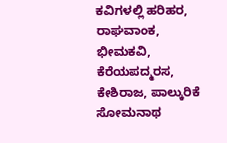ಕವಿಗಳಲ್ಲಿ ಹರಿಹರ, ರಾಘವಾಂಕ, ಭೀಮಕವಿ, ಕೆರೆಯಪದ್ಮರಸ, ಕೇಶಿರಾಜ, ಪಾಲ್ಕುರಿಕೆ ಸೋಮನಾಥ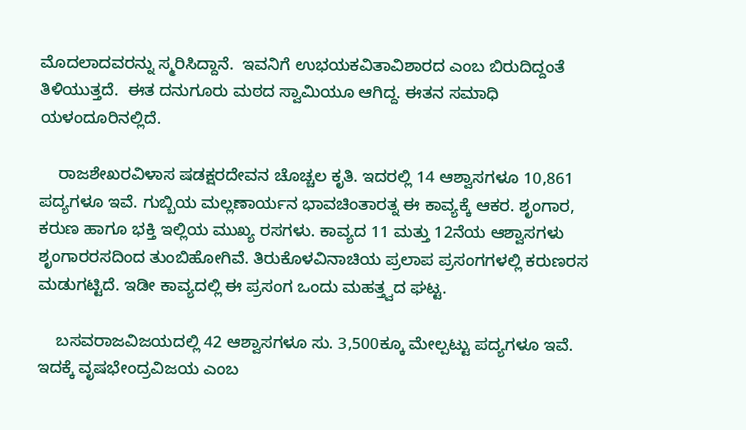ಮೊದಲಾದವರನ್ನು ಸ್ಮರಿಸಿದ್ದಾನೆ.  ಇವನಿಗೆ ಉಭಯಕವಿತಾವಿಶಾರದ ಎಂಬ ಬಿರುದಿದ್ದಂತೆ ತಿಳಿಯುತ್ತದೆ.  ಈತ ದನುಗೂರು ಮಠದ ಸ್ವಾಮಿಯೂ ಆಗಿದ್ದ. ಈತನ ಸಮಾಧಿ ಯಳಂದೂರಿನಲ್ಲಿದೆ.

    ರಾಜಶೇಖರವಿಳಾಸ ಷಡಕ್ಷರದೇವನ ಚೊಚ್ಚಲ ಕೃತಿ. ಇದರಲ್ಲಿ 14 ಆಶ್ವಾಸಗಳೂ 10,861 ಪದ್ಯಗಳೂ ಇವೆ. ಗುಬ್ಬಿಯ ಮಲ್ಲಣಾರ್ಯನ ಭಾವಚಿಂತಾರತ್ನ ಈ ಕಾವ್ಯಕ್ಕೆ ಆಕರ. ಶೃಂಗಾರ, ಕರುಣ ಹಾಗೂ ಭಕ್ತಿ ಇಲ್ಲಿಯ ಮುಖ್ಯ ರಸಗಳು. ಕಾವ್ಯದ 11 ಮತ್ತು 12ನೆಯ ಆಶ್ವಾಸಗಳು ಶೃಂಗಾರರಸದಿಂದ ತುಂಬಿಹೋಗಿವೆ. ತಿರುಕೊಳವಿನಾಚಿಯ ಪ್ರಲಾಪ ಪ್ರಸಂಗಗಳಲ್ಲಿ ಕರುಣರಸ ಮಡುಗಟ್ಟಿದೆ. ಇಡೀ ಕಾವ್ಯದಲ್ಲಿ ಈ ಪ್ರಸಂಗ ಒಂದು ಮಹತ್ತ್ವದ ಘಟ್ಟ.

    ಬಸವರಾಜವಿಜಯದಲ್ಲಿ 42 ಆಶ್ವಾಸಗಳೂ ಸು. 3,500ಕ್ಕೂ ಮೇಲ್ಪಟ್ಟು ಪದ್ಯಗಳೂ ಇವೆ. ಇದಕ್ಕೆ ವೃಷಭೇಂದ್ರವಿಜಯ ಎಂಬ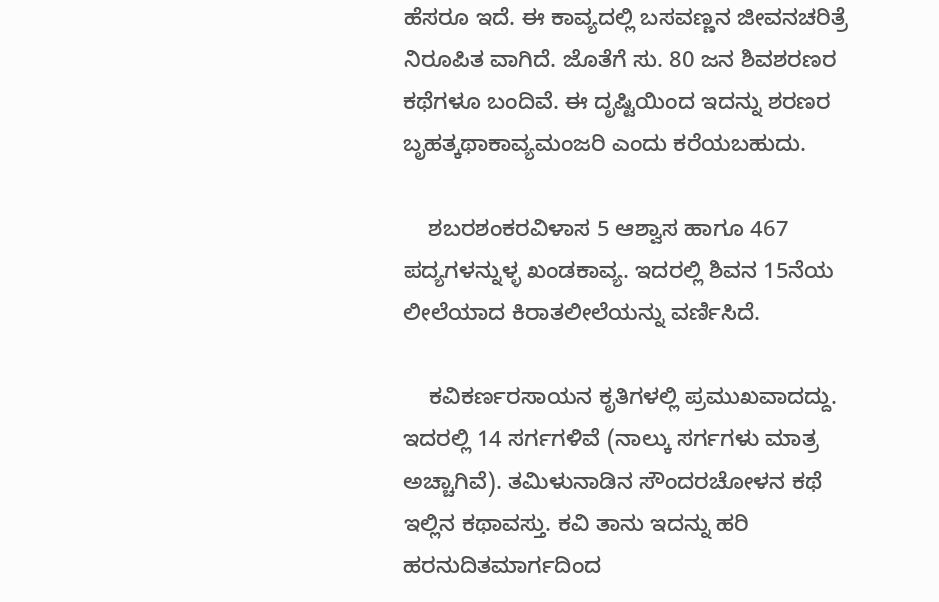ಹೆಸರೂ ಇದೆ. ಈ ಕಾವ್ಯದಲ್ಲಿ ಬಸವಣ್ಣನ ಜೀವನಚರಿತ್ರೆ ನಿರೂಪಿತ ವಾಗಿದೆ. ಜೊತೆಗೆ ಸು. 80 ಜನ ಶಿವಶರಣರ ಕಥೆಗಳೂ ಬಂದಿವೆ. ಈ ದೃಷ್ಟಿಯಿಂದ ಇದನ್ನು ಶರಣರ ಬೃಹತ್ಕಥಾಕಾವ್ಯಮಂಜರಿ ಎಂದು ಕರೆಯಬಹುದು.

    ಶಬರಶಂಕರವಿಳಾಸ 5 ಆಶ್ವಾಸ ಹಾಗೂ 467 ಪದ್ಯಗಳನ್ನುಳ್ಳ ಖಂಡಕಾವ್ಯ. ಇದರಲ್ಲಿ ಶಿವನ 15ನೆಯ ಲೀಲೆಯಾದ ಕಿರಾತಲೀಲೆಯನ್ನು ವರ್ಣಿಸಿದೆ.

    ಕವಿಕರ್ಣರಸಾಯನ ಕೃತಿಗಳಲ್ಲಿ ಪ್ರಮುಖವಾದದ್ದು. ಇದರಲ್ಲಿ 14 ಸರ್ಗಗಳಿವೆ (ನಾಲ್ಕು ಸರ್ಗಗಳು ಮಾತ್ರ ಅಚ್ಚಾಗಿವೆ). ತಮಿಳುನಾಡಿನ ಸೌಂದರಚೋಳನ ಕಥೆ ಇಲ್ಲಿನ ಕಥಾವಸ್ತು. ಕವಿ ತಾನು ಇದನ್ನು ಹರಿ ಹರನುದಿತಮಾರ್ಗದಿಂದ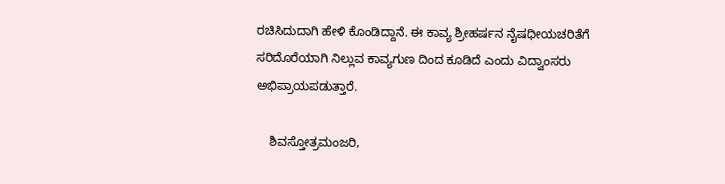ರಚಿಸಿದುದಾಗಿ ಹೇಳಿ ಕೊಂಡಿದ್ದಾನೆ. ಈ ಕಾವ್ಯ ಶ್ರೀಹರ್ಷನ ನೈಷಧೀಯಚರಿತೆಗೆ ಸರಿದೊರೆಯಾಗಿ ನಿಲ್ಲುವ ಕಾವ್ಯಗುಣ ದಿಂದ ಕೂಡಿದೆ ಎಂದು ವಿದ್ವಾಂಸರು ಅಭಿಪ್ರಾಯಪಡುತ್ತಾರೆ.

    ಶಿವಸ್ತೋತ್ರಮಂಜರಿ,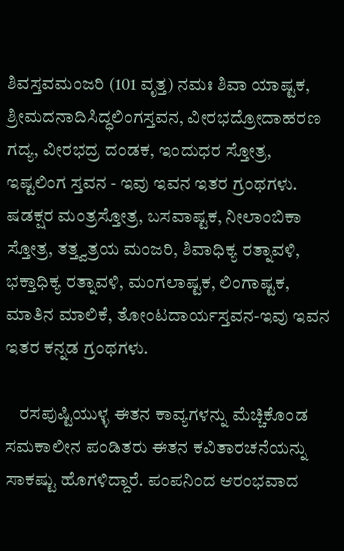ಶಿವಸ್ತವಮಂಜರಿ (101 ವೃತ್ತ) ನಮಃ ಶಿವಾ ಯಾಷ್ಟಕ, ಶ್ರೀಮದನಾದಿಸಿದ್ಧಲಿಂಗಸ್ತವನ, ವೀರಭದ್ರೋದಾಹರಣ ಗದ್ಯ, ವೀರಭದ್ರ ದಂಡಕ, ಇಂದುಧರ ಸ್ತೋತ್ರ, ಇಷ್ಟಲಿಂಗ ಸ್ತವನ - ಇವು ಇವನ ಇತರ ಗ್ರಂಥಗಳು. ಷಡಕ್ಷರ ಮಂತ್ರಸ್ತೋತ್ರ, ಬಸವಾಷ್ಟಕ, ನೀಲಾಂಬಿಕಾ ಸ್ತೋತ್ರ, ತತ್ತ್ವತ್ರಯ ಮಂಜರಿ, ಶಿವಾಧಿಕ್ಯ ರತ್ನಾವಳಿ, ಭಕ್ತಾಧಿಕ್ಯ ರತ್ನಾವಳಿ, ಮಂಗಲಾಷ್ಟಕ, ಲಿಂಗಾಷ್ಟಕ, ಮಾತಿನ ಮಾಲಿಕೆ, ತೋಂಟದಾರ್ಯಸ್ತವನ-ಇವು ಇವನ ಇತರ ಕನ್ನಡ ಗ್ರಂಥಗಳು.

    ರಸಪುಷ್ಟಿಯುಳ್ಳ ಈತನ ಕಾವ್ಯಗಳನ್ನು ಮೆಚ್ಚಿಕೊಂಡ ಸಮಕಾಲೀನ ಪಂಡಿತರು ಈತನ ಕವಿತಾರಚನೆಯನ್ನು ಸಾಕಷ್ಟು ಹೊಗಳಿದ್ದಾರೆ. ಪಂಪನಿಂದ ಆರಂಭವಾದ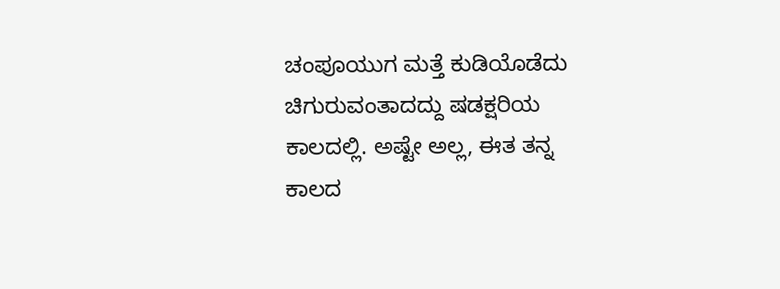ಚಂಪೂಯುಗ ಮತ್ತೆ ಕುಡಿಯೊಡೆದು ಚಿಗುರುವಂತಾದದ್ದು ಷಡಕ್ಷರಿಯ ಕಾಲದಲ್ಲಿ. ಅಷ್ಟೇ ಅಲ್ಲ, ಈತ ತನ್ನ ಕಾಲದ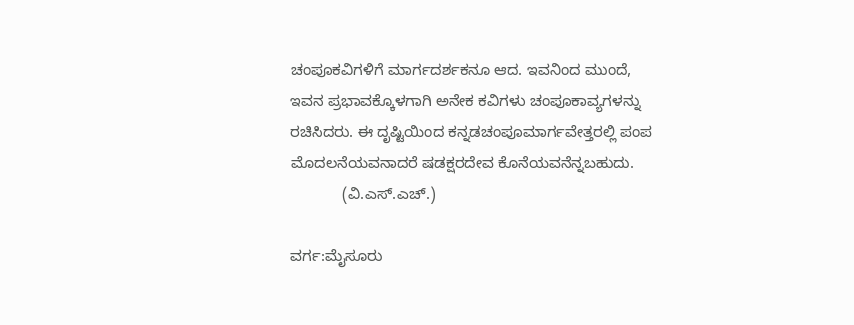ಚಂಪೂಕವಿಗಳಿಗೆ ಮಾರ್ಗದರ್ಶಕನೂ ಆದ. ಇವನಿಂದ ಮುಂದೆ, ಇವನ ಪ್ರಭಾವಕ್ಕೊಳಗಾಗಿ ಅನೇಕ ಕವಿಗಳು ಚಂಪೂಕಾವ್ಯಗಳನ್ನು ರಚಿಸಿದರು. ಈ ದೃಷ್ಟಿಯಿಂದ ಕನ್ನಡಚಂಪೂಮಾರ್ಗವೇತ್ತರಲ್ಲಿ ಪಂಪ ಮೊದಲನೆಯವನಾದರೆ ಷಡಕ್ಷರದೇವ ಕೊನೆಯವನೆನ್ನಬಹುದು.
            (ವಿ.ಎಸ್.ಎಚ್.)

ವರ್ಗ:ಮೈಸೂರು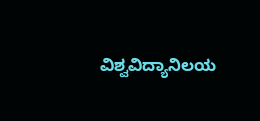ವಿಶ್ವವಿದ್ಯಾನಿಲಯ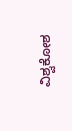ವಿಶ್ವಕೋಶ